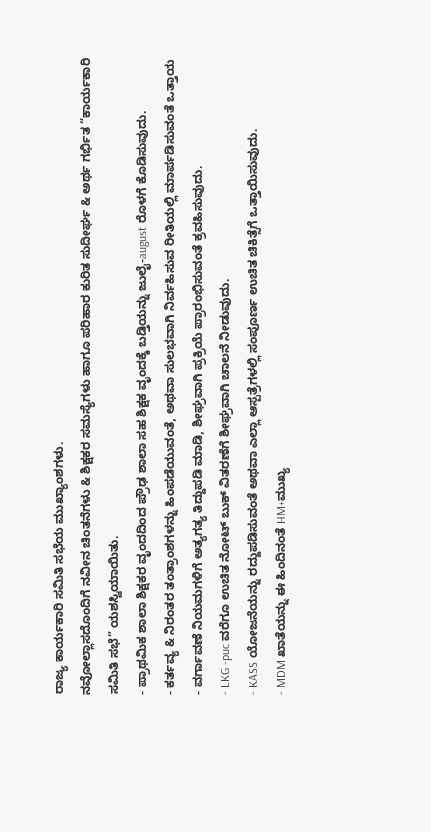ರಾಜ್ಯ ಕಾರ್ಯಕಾರಿ ಸಮಿತಿ ಸಭೆಯ ಮುಖ್ಯಾಂಶಗಳು.
ನವೋಲ್ಲಾಸದೊಂದಿಗೆ ನವೀನ ಚಿಂತನೆಗಳು & ಶಿಕ್ಷಕರ ಸಮಸ್ಯೆಗಳು ಹಾಗೂ ಪರಿಹಾರ ಕುರಿತ ಸುದೀರ್ಘ & ಅರ್ಥ ಗರ್ಭಿತ “ಕಾರ್ಯಕಾರಿ ಸಮಿತಿ ಸಭೆ” ಯಶಸ್ವಿಯಾಯಿತು.
- ಪ್ರಾಥಮಿಕ ಶಾಲಾ ಶಿಕ್ಷಕರ ವೃಂದದಿಂದ ಪ್ರೌಢ ಶಾಲಾ ಸಹ ಶಿಕ್ಷಕ ವೃಂದಕ್ಕೆ ಬಡ್ತಿಯನ್ನು ಜುಲೈ-august ರೊಳಗೆ ಕೊಡಿಸುವುದು.
- ಕರ್ತವ್ಯ & ನಿರಂತರ ತಂತ್ರಾಂಶಗಳನ್ನು ಹಿಂಪಡೆಯುವಂತೆ, ಅಥವಾ ಸುಲಭವಾಗಿ ನಿರ್ವಹಿಸುವ ರೀತಿಯಲ್ಲಿ ಮಾರ್ಪಡಿಸುವಂತೆ ಒತ್ತಾಯ
- ವರ್ಗಾವಣೆ ನಿಯಮಗಳಿಗೆ ಅತ್ಯಗತ್ಯ ತಿದ್ದುಪಡಿ ಮಾಡಿ, ಶೀಘ್ರವಾಗಿ ಪ್ರಕ್ರಿಯೆ ಪ್ರಾರಂಭಿಸುವಂತೆ ಕ್ರವಹಿಸುವುದು.
- LKG -puc ವರೆಗೂ ಉಚಿತ ನೋಟ್ ಬುಕ್ ವಿತರಣೆಗೆ ಶೀಘ್ರವಾಗಿ ಚಾಲನೆ ನೀಡುವುದು.
- KASS ಯೋಜನೆಯನ್ನು ರದ್ದುಪಡಿಸುವಂತೆ ಅಥವಾ ಎಲ್ಲಾ ಆಸ್ಪತ್ರೆಗಳಲ್ಲಿ ಸಂಪೂರ್ಣ ಉಚಿತ ಚಿಕಿತ್ಸೆಗೆ ಒತ್ತಾಯಿಸುವುದು.
- MDM ಖಾತೆಯನ್ನು ಈ ಹಿಂದಿನಂತೆ HM+ಮುಖ್ಯ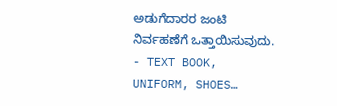ಅಡುಗೆದಾರರ ಜಂಟಿ ನಿರ್ವಹಣೆಗೆ ಒತ್ತಾಯಿಸುವುದು.
- TEXT BOOK, UNIFORM, SHOES…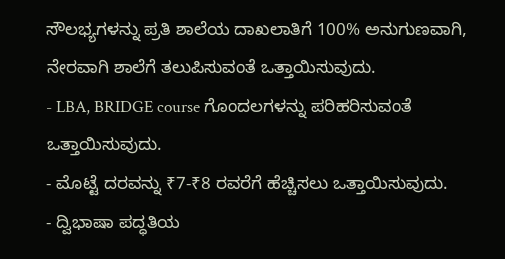ಸೌಲಭ್ಯಗಳನ್ನು ಪ್ರತಿ ಶಾಲೆಯ ದಾಖಲಾತಿಗೆ 100% ಅನುಗುಣವಾಗಿ, ನೇರವಾಗಿ ಶಾಲೆಗೆ ತಲುಪಿಸುವಂತೆ ಒತ್ತಾಯಿಸುವುದು.
- LBA, BRIDGE course ಗೊಂದಲಗಳನ್ನು ಪರಿಹರಿಸುವಂತೆ ಒತ್ತಾಯಿಸುವುದು.
- ಮೊಟ್ಟೆ ದರವನ್ನು ₹7-₹8 ರವರೆಗೆ ಹೆಚ್ಚಿಸಲು ಒತ್ತಾಯಿಸುವುದು.
- ದ್ವಿಭಾಷಾ ಪದ್ಧತಿಯ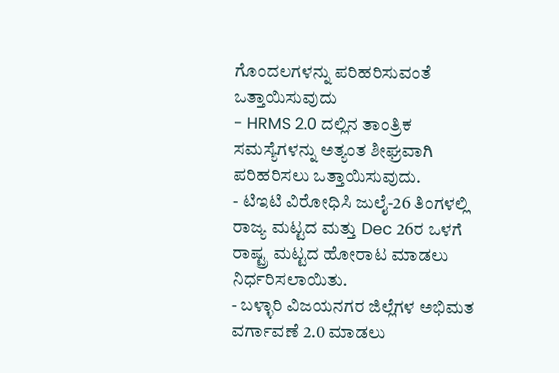ಗೊಂದಲಗಳನ್ನು ಪರಿಹರಿಸುವಂತೆ ಒತ್ತಾಯಿಸುವುದು
- HRMS 2.0 ದಲ್ಲಿನ ತಾಂತ್ರಿಕ ಸಮಸ್ಯೆಗಳನ್ನು ಅತ್ಯಂತ ಶೀಘ್ರವಾಗಿ ಪರಿಹರಿಸಲು ಒತ್ತಾಯಿಸುವುದು.
- ಟಿಇಟಿ ವಿರೋಧಿಸಿ ಜುಲೈ-26 ತಿಂಗಳಲ್ಲಿ ರಾಜ್ಯ ಮಟ್ಟದ ಮತ್ತು Dec 26ರ ಒಳಗೆ ರಾಷ್ಟ್ರ ಮಟ್ಟದ ಹೋರಾಟ ಮಾಡಲು ನಿರ್ಧರಿಸಲಾಯಿತು.
- ಬಳ್ಳಾರಿ ವಿಜಯನಗರ ಜಿಲ್ಲೆಗಳ ಅಭಿಮತ ವರ್ಗಾವಣೆ 2.0 ಮಾಡಲು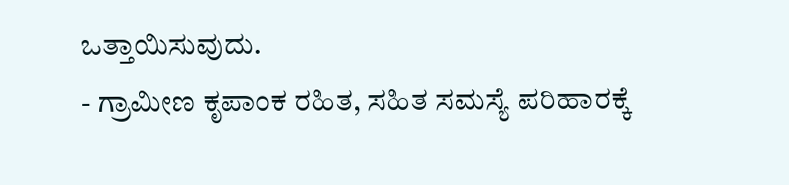ಒತ್ತಾಯಿಸುವುದು.
- ಗ್ರಾಮೀಣ ಕೃಪಾಂಕ ರಹಿತ, ಸಹಿತ ಸಮಸ್ಯೆ ಪರಿಹಾರಕ್ಕೆ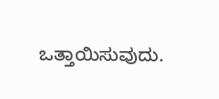ಒತ್ತಾಯಿಸುವುದು.